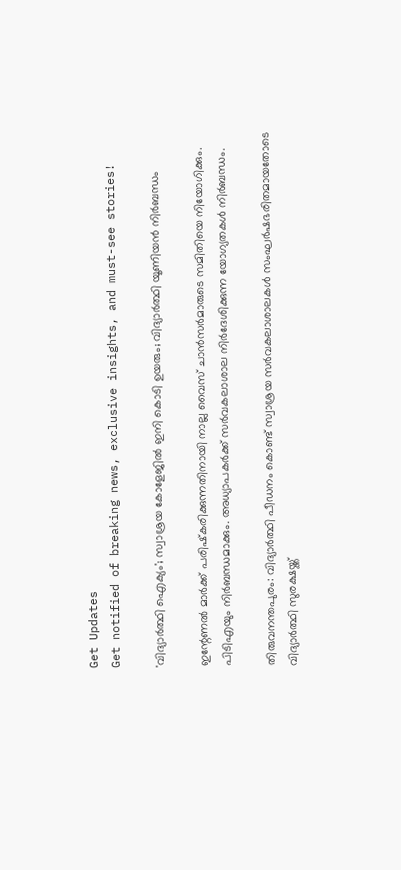Get Updates
Get notified of breaking news, exclusive insights, and must-see stories!

'വിദ്യാര്‍ത്ഥി ഐക്യം'; സ്വാശ്രയ കോളേജില്‍ ഇനി കൊടി ഉയരും; വിദ്യാര്‍ത്ഥി യൂണിയന്‍ നിര്‍ബന്ധം

ഇന്റേണല്‍ മാര്‍ക്ക് പരിഷ്‌കരിക്കുന്നതിനായി നാല്ല വൈസ് ചാന്‍സര്‍മാരുടെ സമിതിയെ നിയോഗിക്കും. പിടിഎയും നിര്‍ബന്ധമാക്കും. അധ്യാപകര്‍ക്ക് സര്‍വകലാശാല നിര്‍ദേശിക്കുന്ന യോഗ്യതകള്‍ നിര്‍ബന്ധം.

തിരുവനന്തപുരം: വിദ്യാര്‍ത്ഥി പീഡനം കൊണ്ട് സ്വാശ്രയ സര്‍വകലാശാലകള്‍ സംഘര്‍ഷഭരിതമായതോടെ വിദ്യാര്‍ത്ഥി സുരക്ഷയ്ക്ക്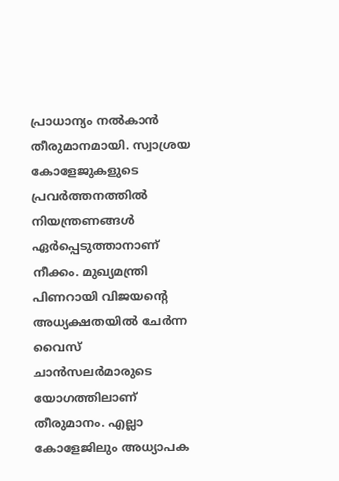പ്രാധാന്യം നല്‍കാന്‍ തീരുമാനമായി. സ്വാശ്രയ കോളേജുകളുടെ പ്രവര്‍ത്തനത്തില്‍ നിയന്ത്രണങ്ങള്‍ ഏര്‍പ്പെടുത്താനാണ് നീക്കം. മുഖ്യമന്ത്രി പിണറായി വിജയന്റെ അധ്യക്ഷതയില്‍ ചേര്‍ന്ന വൈസ് ചാന്‍സലര്‍മാരുടെ യോഗത്തിലാണ് തീരുമാനം. എല്ലാ കോളേജിലും അധ്യാപക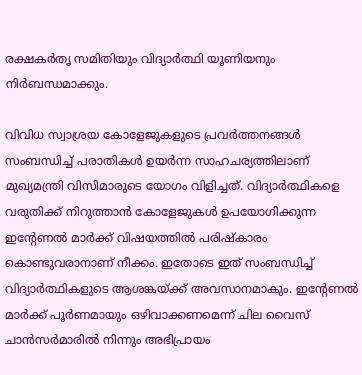രക്ഷകര്‍തൃ സമിതിയും വിദ്യാര്‍ത്ഥി യൂണിയനും നിര്‍ബന്ധമാക്കും.

വിവിധ സ്വാശ്രയ കോളേജുകളുടെ പ്രവര്‍ത്തനങ്ങള്‍ സംബന്ധിച്ച് പരാതികള്‍ ഉയര്‍ന്ന സാഹചര്യത്തിലാണ് മുഖ്യമന്ത്രി വിസിമാരുടെ യോഗം വിളിച്ചത്. വിദ്യാര്‍ത്ഥികളെ വരുതിക്ക് നിറുത്താന്‍ കോളേജുകള്‍ ഉപയോഗിക്കുന്ന ഇന്റേണല്‍ മാര്‍ക്ക് വിഷയത്തില്‍ പരിഷ്‌കാരം കൊണ്ടുവരാനാണ് നീക്കം. ഇതോടെ ഇത് സംബന്ധിച്ച് വിദ്യാര്‍ത്ഥികളുടെ ആശങ്കയ്ക്ക് അവസാനമാകും. ഇന്റേണല്‍ മാര്‍ക്ക് പൂര്‍ണമായും ഒഴിവാക്കണമെന്ന് ചില വൈസ് ചാന്‍സര്‍മാരില്‍ നിന്നും അഭിപ്രായം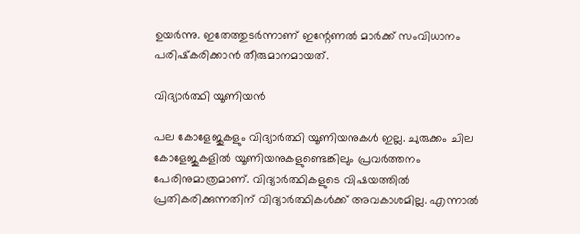ഉയര്‍ന്നു. ഇതേത്തുടര്‍ന്നാണ് ഇന്റേണല്‍ മാര്‍ക്ക് സംവിധാനം പരിഷ്‌കരിക്കാന്‍ തീരുമാനമായത്.

വിദ്യാര്‍ത്ഥി യൂണിയന്‍

പല കോളേജുകളും വിദ്യാര്‍ത്ഥി യൂണിയനുകള്‍ ഇല്ല. ചുരുക്കം ചില കോളേജുകളില്‍ യൂണിയനുകളുണ്ടെങ്കിലും പ്രവര്‍ത്തനം പേരിനുമാത്രമാണ്. വിദ്യാര്‍ത്ഥികളുടെ വിഷയത്തില്‍ പ്രതികരിക്കുന്നതിന് വിദ്യാര്‍ത്ഥികള്‍ക്ക് അവകാശമില്ല. എന്നാല്‍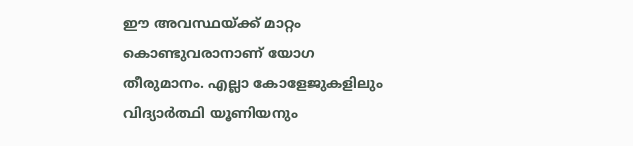ഈ അവസ്ഥയ്ക്ക് മാറ്റം കൊണ്ടുവരാനാണ് യോഗ തീരുമാനം. എല്ലാ കോളേജുകളിലും വിദ്യാര്‍ത്ഥി യൂണിയനും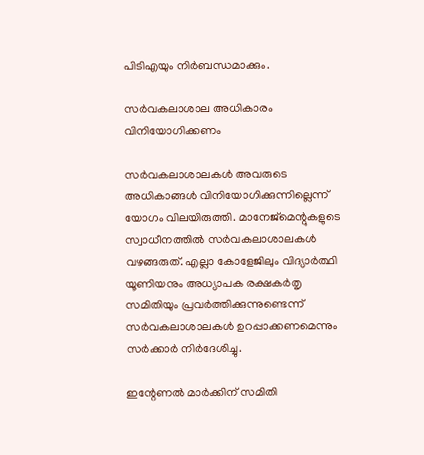പിടിഎയും നിര്‍ബന്ധമാക്കും.

സര്‍വകലാശാല അധികാരം വിനിയോഗിക്കണം

സര്‍വകലാശാലകള്‍ അവരുടെ അധികാങ്ങള്‍ വിനിയോഗിക്കുന്നില്ലെന്ന് യോഗം വിലയിരുത്തി. മാനേജ്‌മെന്റുകളുടെ സ്വാധീനത്തില്‍ സര്‍വകലാശാലകള്‍ വഴങ്ങരുത്. എല്ലാ കോളേജിലും വിദ്യാര്‍ത്ഥി യൂണിയനും അധ്യാപക രക്ഷകര്‍തൃ സമിതിയും പ്രവര്‍ത്തിക്കുന്നുണ്ടെന്ന് സര്‍വകലാശാലകള്‍ ഉറപ്പാക്കണമെന്നും സര്‍ക്കാര്‍ നിര്‍ദേശിച്ചു.

ഇന്റേണല്‍ മാര്‍ക്കിന് സമിതി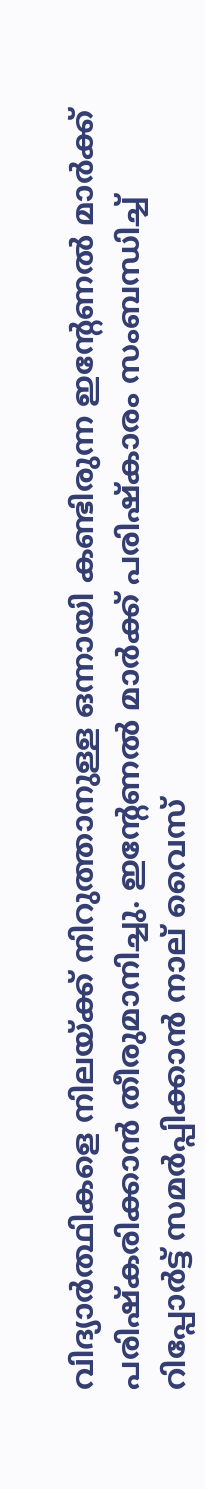വിദ്യാര്‍ത്ഥികളെ നിലയ്ക്ക് നിറുത്താനുള്ള ഒന്നായി കണ്ടിരുന്ന ഇന്റേണല്‍ മാര്‍ക്ക് പരിഷ്‌കരിക്കാന്‍ തീരുമാനിച്ചു. ഇന്റേണല്‍ മാര്‍ക്ക് പരിഷ്‌കാരം സംബന്ധിച്ച് റിപ്പോര്‍ട്ട് സമര്‍പ്പിക്കാന്‍ നാല് വൈസ്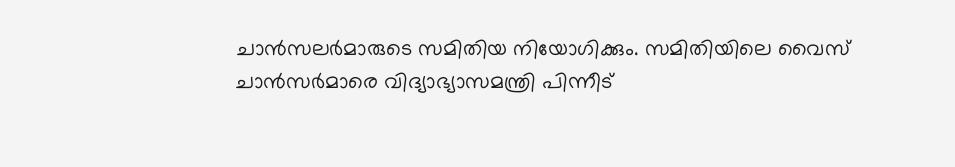ചാന്‍സലര്‍മാരുടെ സമിതിയ നിയോഗിക്കും. സമിതിയിലെ വൈസ് ചാന്‍സര്‍മാരെ വിദ്യാഭ്യാസമന്ത്രി പിന്നീട്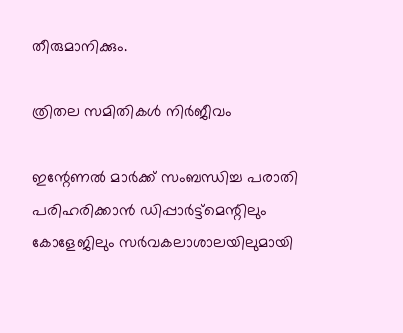തീരുമാനിക്കും.

ത്രിതല സമിതികള്‍ നിര്‍ജീവം

ഇന്റേണല്‍ മാര്‍ക്ക് സംബന്ധിച്ച പരാതി പരിഹരിക്കാന്‍ ഡിപ്പാര്‍ട്ട്‌മെന്റിലും കോളേജിലും സര്‍വകലാശാലയിലുമായി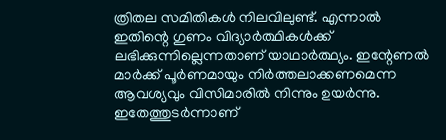ത്രിതല സമിതികള്‍ നിലവിലുണ്ട്. എന്നാല്‍ ഇതിന്റെ ഗുണം വിദ്യാര്‍ത്ഥികള്‍ക്ക് ലഭിക്കുന്നില്ലെന്നതാണ് യാഥാര്‍ത്ഥ്യം. ഇന്റേണല്‍ മാര്‍ക്ക് പൂര്‍ണമായും നിര്‍ത്തലാക്കണമെന്ന ആവശ്യവും വിസിമാരില്‍ നിന്നും ഉയര്‍ന്നു. ഇതേത്തുടര്‍ന്നാണ്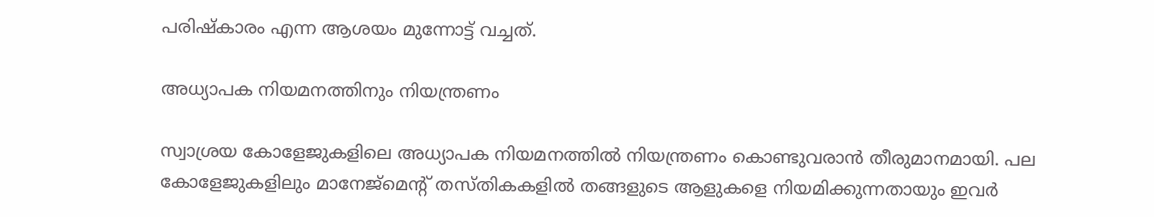പരിഷ്‌കാരം എന്ന ആശയം മുന്നോട്ട് വച്ചത്.

അധ്യാപക നിയമനത്തിനും നിയന്ത്രണം

സ്വാശ്രയ കോളേജുകളിലെ അധ്യാപക നിയമനത്തില്‍ നിയന്ത്രണം കൊണ്ടുവരാന്‍ തീരുമാനമായി. പല കോളേജുകളിലും മാനേജ്‌മെന്റ് തസ്തികകളില്‍ തങ്ങളുടെ ആളുകളെ നിയമിക്കുന്നതായും ഇവര്‍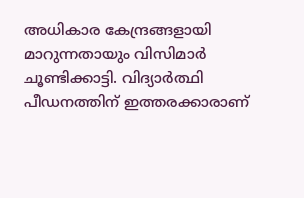അധികാര കേന്ദ്രങ്ങളായി മാറുന്നതായും വിസിമാര്‍ ചൂണ്ടിക്കാട്ടി. വിദ്യാര്‍ത്ഥി പീഡനത്തിന് ഇത്തരക്കാരാണ്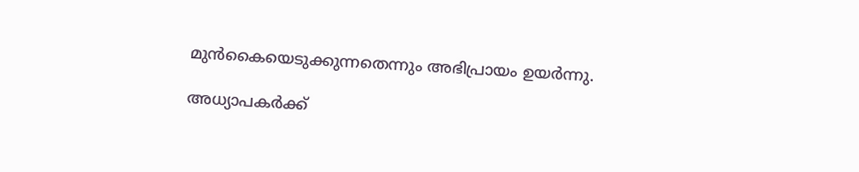മുന്‍കൈയെടുക്കുന്നതെന്നും അഭിപ്രായം ഉയര്‍ന്നു.

അധ്യാപകര്‍ക്ക്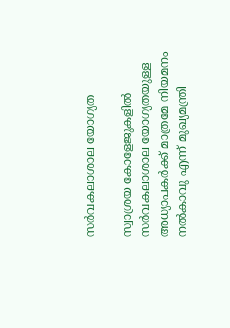സര്‍വകലാശാല യോഗ്യത

സ്വാശ്രയ കോളേജുകളില്‍ സര്‍വകലാശാല യോഗ്യതയുള്ള അധ്യാപകര്‍ക്ക് മാത്രമേ നിയമനം നല്‍കാവു എന്ന് മുഖ്യമന്ത്രി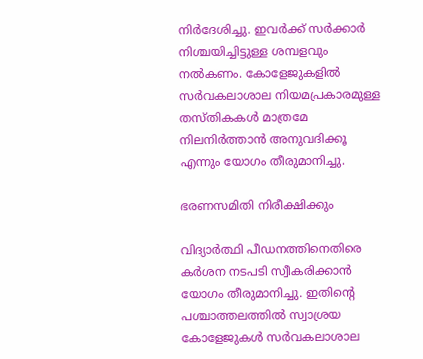നിര്‍ദേശിച്ചു. ഇവര്‍ക്ക് സര്‍ക്കാര്‍ നിശ്ചയിച്ചിട്ടുള്ള ശമ്പളവും നല്‍കണം. കോളേജുകളില്‍ സര്‍വകലാശാല നിയമപ്രകാരമുള്ള തസ്തികകള്‍ മാത്രമേ നിലനിര്‍ത്താന്‍ അനുവദിക്കൂ എന്നും യോഗം തീരുമാനിച്ചു.

ഭരണസമിതി നിരീക്ഷിക്കും

വിദ്യാര്‍ത്ഥി പീഡനത്തിനെതിരെ കര്‍ശന നടപടി സ്വീകരിക്കാന്‍ യോഗം തീരുമാനിച്ചു. ഇതിന്റെ പശ്ചാത്തലത്തില്‍ സ്വാശ്രയ കോളേജുകള്‍ സര്‍വകലാശാല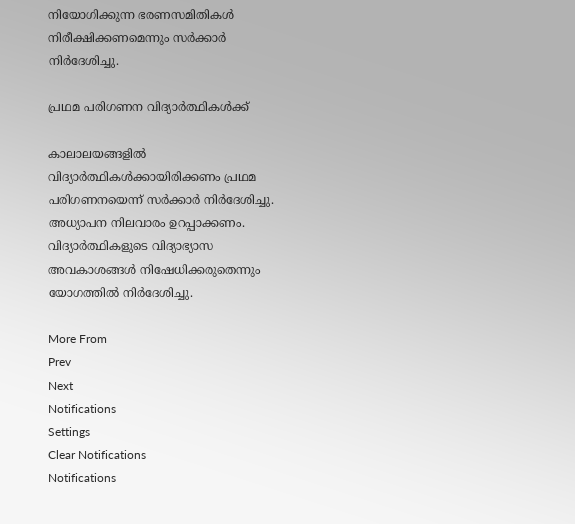നിയോഗിക്കുന്ന ഭരണസമിതികള്‍ നിരീക്ഷിക്കണമെന്നും സര്‍ക്കാര്‍ നിര്‍ദേശിച്ചു.

പ്രഥമ പരിഗണന വിദ്യാര്‍ത്ഥികള്‍ക്ക്

കാലാലയങ്ങളില്‍ വിദ്യാര്‍ത്ഥികള്‍ക്കായിരിക്കണം പ്രഥമ പരിഗണനയെന്ന് സര്‍ക്കാര്‍ നിര്‍ദേശിച്ചു. അധ്യാപന നിലവാരം ഉറപ്പാക്കണം. വിദ്യാര്‍ത്ഥികളുടെ വിദ്യാഭ്യാസ അവകാശങ്ങള്‍ നിഷേധിക്കരുതെന്നും യോഗത്തില്‍ നിര്‍ദേശിച്ചു.

More From
Prev
Next
Notifications
Settings
Clear Notifications
Notifications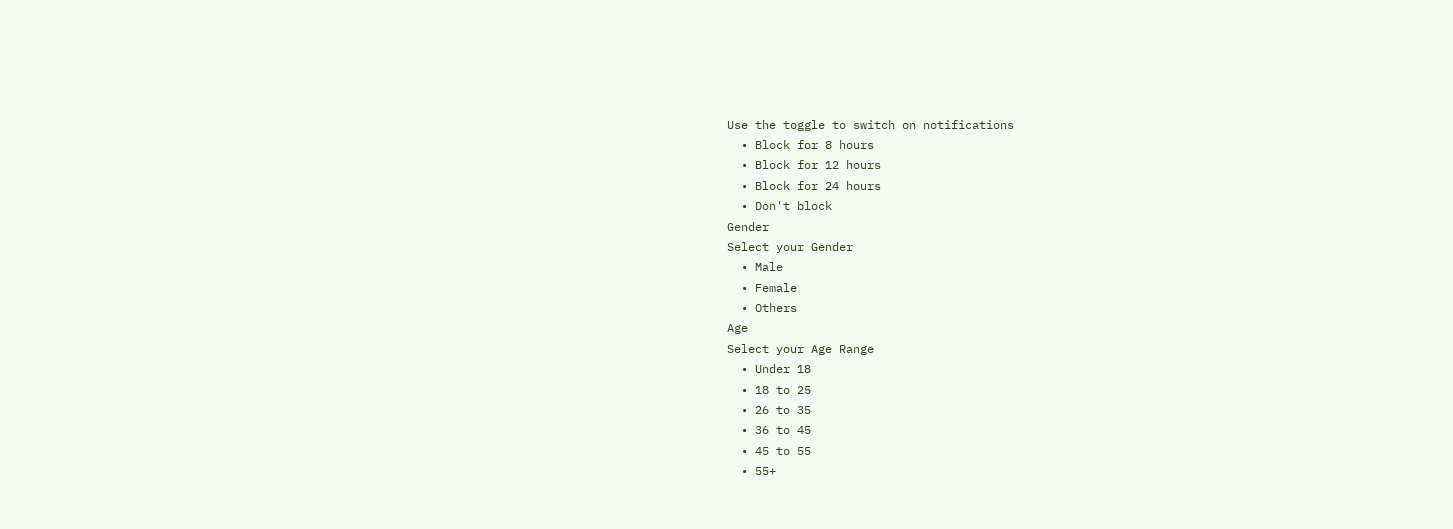Use the toggle to switch on notifications
  • Block for 8 hours
  • Block for 12 hours
  • Block for 24 hours
  • Don't block
Gender
Select your Gender
  • Male
  • Female
  • Others
Age
Select your Age Range
  • Under 18
  • 18 to 25
  • 26 to 35
  • 36 to 45
  • 45 to 55
  • 55+